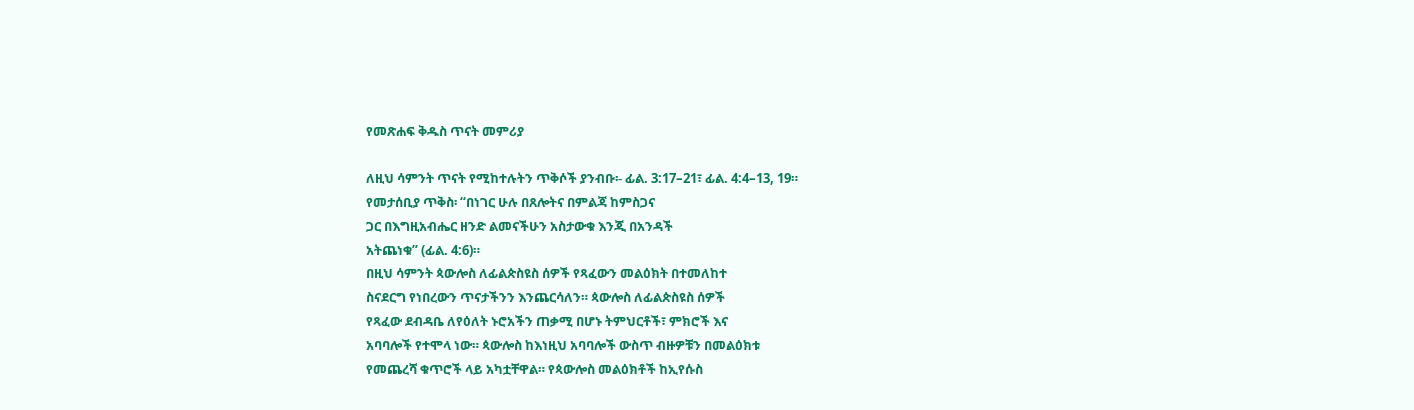የመጽሐፍ ቅዱስ ጥናት መምሪያ

ለዚህ ሳምንት ጥናት የሚከተሉትን ጥቅሶች ያንብቡ፡- ፊል. 3:17–21፣ ፊል. 4:4–13, 19።
የመታሰቢያ ጥቅስ፡ “በነገር ሁሉ በጸሎትና በምልጃ ከምስጋና
ጋር በእግዚአብሔር ዘንድ ልመናችሁን አስታውቁ እንጂ በአንዳች
አትጨነቁ” (ፊል. 4:6)።
በዚህ ሳምንት ጳውሎስ ለፊልጵስዩስ ሰዎች የጻፈውን መልዕክት በተመለከተ
ስናደርግ የነበረውን ጥናታችንን እንጨርሳለን። ጳውሎስ ለፊልጵስዩስ ሰዎች
የጻፈው ደብዳቤ ለየዕለት ኑሮአችን ጠቃሚ በሆኑ ትምህርቶች፣ ምክሮች እና
አባባሎች የተሞላ ነው። ጳውሎስ ከእነዚህ አባባሎች ውስጥ ብዙዎቹን በመልዕክቱ
የመጨረሻ ቁጥሮች ላይ አካቷቸዋል። የጳውሎስ መልዕክቶች ከኢየሱስ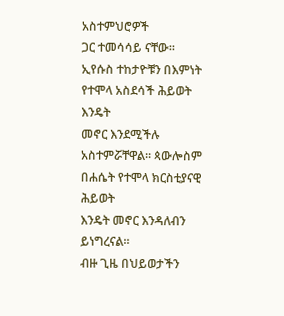አስተምህሮዎች
ጋር ተመሳሳይ ናቸው። ኢየሱስ ተከታዮቹን በእምነት የተሞላ አስደሳች ሕይወት እንዴት
መኖር እንደሚችሉ አስተምሯቸዋል። ጳውሎስም በሐሴት የተሞላ ክርስቲያናዊ ሕይወት
እንዴት መኖር እንዳለብን ይነግረናል።
ብዙ ጊዜ በህይወታችን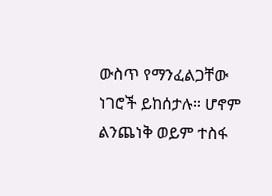ውስጥ የማንፈልጋቸው ነገሮች ይከሰታሉ። ሆኖም
ልንጨነቅ ወይም ተስፋ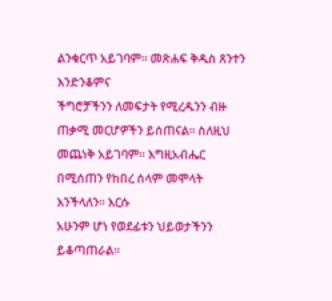ልንቁርጥ አይገባም። መጽሐፍ ቅዱስ ጸንተን እንድንቆምና
ችግሮቻችንን ለመፍታት የሚረዱንን ብዙ ጠቃሚ መርሆዎችን ይሰጠናል። ስለዚህ
መጨነቅ አይገባም። እግዚአብሔር በሚሰጠን የከበረ ሰላም መሞላት እንችላለን። እርሱ
አሁንም ሆነ የወደፊቱን ህይወታችንን ይቆጣጠራል።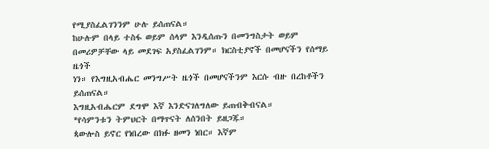የሚያስፈልገንንም ሁሉ ይሰጠናል።
ከሁሉም በላይ ተስፋ ወይም ሰላም እንዲሰጡን በመንግስታት ወይም
በመሪዎቻቸው ላይ መደገፍ አያስፈልገንም። ክርስቲያኖች በመሆናችን የሰማይ ዜጎች
ነን። የእግዚአብሔር መንግሥት ዜጎች በመሆናችንም እርሱ ብዙ በረከቶችን ይሰጠናል።
እግዚአብሔርም ደግሞ እኛ እንድናገለግለው ይጠብቅብናል።
*የሳምንቱን ትምህርት በማጥናት ለሰንበት ይዘጋጁ።
ጳውሎስ ይኖር የነበረው በክፉ ዘመን ነበር። እኛም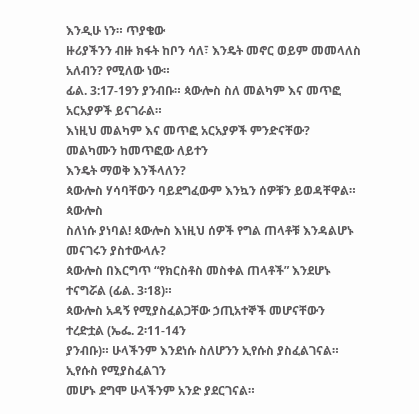እንዲሁ ነን። ጥያቄው
ዙሪያችንን ብዙ ክፋት ከቦን ሳለ፣ እንዴት መኖር ወይም መመላለስ አለብን? የሚለው ነው።
ፊል. 3:17-19ን ያንብቡ። ጳውሎስ ስለ መልካም እና መጥፎ አርአያዎች ይናገራል።
እነዚህ መልካም እና መጥፎ አርአያዎች ምንድናቸው? መልካሙን ከመጥፎው ለይተን
እንዴት ማወቅ እንችላለን?
ጳውሎስ ሃሳባቸውን ባይደግፈውም እንኳን ሰዎቹን ይወዳቸዋል። ጳውሎስ
ስለነሱ ያነባል! ጳውሎስ እነዚህ ሰዎች የግል ጠላቶቹ እንዳልሆኑ መናገሩን ያስተውላሉ?
ጳውሎስ በእርግጥ “የክርስቶስ መስቀል ጠላቶች” እንደሆኑ ተናግሯል (ፊል. 3፡18)።
ጳውሎስ አዳኝ የሚያስፈልጋቸው ኃጢአተኞች መሆናቸውን ተረድቷል (ኤፌ. 2፡11-14ን
ያንብቡ)። ሁላችንም እንደነሱ ስለሆንን ኢየሱስ ያስፈልገናል። ኢየሱስ የሚያስፈልገን
መሆኑ ደግሞ ሁላችንም አንድ ያደርገናል።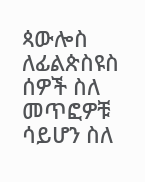ጳውሎስ ለፊልጵስዩስ ሰዎች ስለ መጥፎዎቹ ሳይሆን ስለ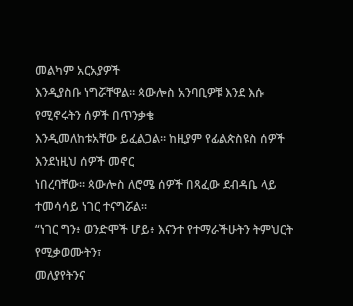መልካም አርአያዎች
እንዲያስቡ ነግሯቸዋል። ጳውሎስ አንባቢዎቹ እንደ እሱ የሚኖሩትን ሰዎች በጥንቃቄ
እንዲመለከቱአቸው ይፈልጋል። ከዚያም የፊልጵስዩስ ሰዎች እንደነዚህ ሰዎች መኖር
ነበረባቸው። ጳውሎስ ለሮሜ ሰዎች በጻፈው ደብዳቤ ላይ ተመሳሳይ ነገር ተናግሯል።
“ነገር ግን፥ ወንድሞች ሆይ፥ እናንተ የተማራችሁትን ትምህርት የሚቃወሙትን፣
መለያየትንና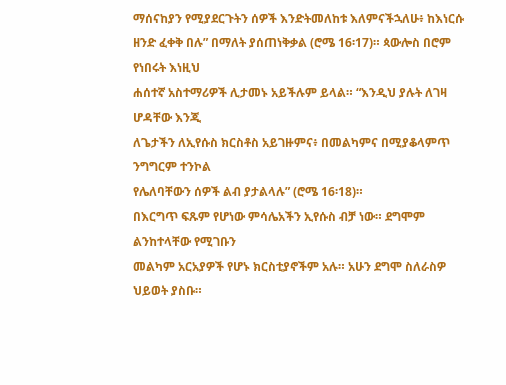ማሰናከያን የሚያደርጉትን ሰዎች እንድትመለከቱ እለምናችኋለሁ፥ ከእነርሱ
ዘንድ ፈቀቅ በሉ” በማለት ያሰጠነቅቃል (ሮሜ 16፡17)። ጳውሎስ በሮም የነበሩት እነዚህ
ሐሰተኛ አስተማሪዎች ሊታመኑ አይችሉም ይላል። “እንዲህ ያሉት ለገዛ ሆዳቸው እንጂ
ለጌታችን ለኢየሱስ ክርስቶስ አይገዙምና፥ በመልካምና በሚያቆላምጥ ንግግርም ተንኮል
የሌለባቸውን ሰዎች ልብ ያታልላሉ” (ሮሜ 16፡18)።
በእርግጥ ፍጹም የሆነው ምሳሌአችን ኢየሱስ ብቻ ነው። ደግሞም ልንከተላቸው የሚገቡን
መልካም አርአያዎች የሆኑ ክርስቲያኖችም አሉ። አሁን ደግሞ ስለራስዎ ህይወት ያስቡ።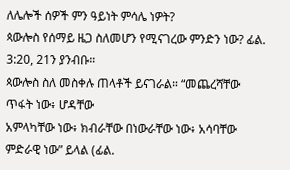ለሌሎች ሰዎች ምን ዓይነት ምሳሌ ነዎት?
ጳውሎስ የሰማይ ዜጋ ስለመሆን የሚናገረው ምንድን ነው? ፊል. 3:20, 21ን ያንብቡ።
ጳውሎስ ስለ መስቀሉ ጠላቶች ይናገራል። “መጨረሻቸው ጥፋት ነው፥ ሆዳቸው
አምላካቸው ነው፥ ክብራቸው በነውራቸው ነው፥ አሳባቸው ምድራዊ ነው” ይላል (ፊል.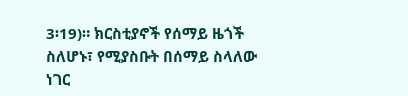3፡19)። ክርስቲያኖች የሰማይ ዜጎች ስለሆኑ፣ የሚያስቡት በሰማይ ስላለው ነገር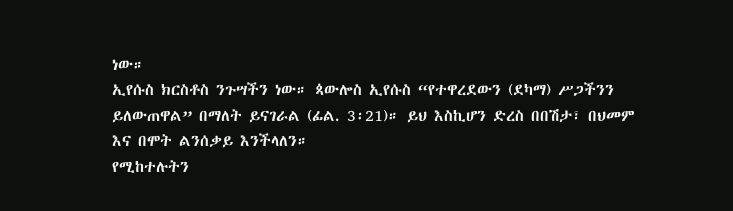ነው።
ኢየሱስ ክርስቶስ ንጉሣችን ነው። ጳውሎስ ኢየሱስ “የተዋረደውን (ደካማ) ሥጋችንን
ይለውጠዋል” በማለት ይናገራል (ፊል. 3፡21)። ይህ እስኪሆን ድረስ በበሽታ፣ በህመም
እና በሞት ልንሰቃይ እንችላለን።
የሚከተሉትን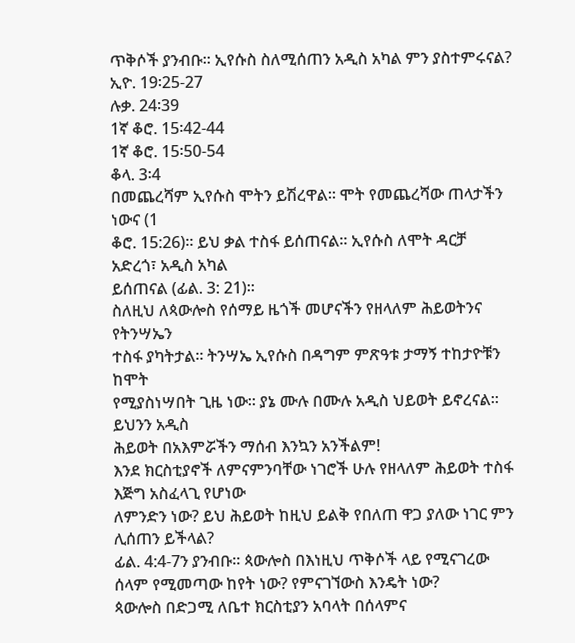ጥቅሶች ያንብቡ። ኢየሱስ ስለሚሰጠን አዲስ አካል ምን ያስተምሩናል?
ኢዮ. 19፡25-27
ሉቃ. 24፡39
1ኛ ቆሮ. 15፡42-44
1ኛ ቆሮ. 15፡50-54
ቆላ. 3፡4
በመጨረሻም ኢየሱስ ሞትን ይሽረዋል። ሞት የመጨረሻው ጠላታችን ነውና (1
ቆሮ. 15:26)። ይህ ቃል ተስፋ ይሰጠናል። ኢየሱስ ለሞት ዳርቻ አድረጎ፣ አዲስ አካል
ይሰጠናል (ፊል. 3: 21)።
ስለዚህ ለጳውሎስ የሰማይ ዜጎች መሆናችን የዘላለም ሕይወትንና የትንሣኤን
ተስፋ ያካትታል። ትንሣኤ ኢየሱስ በዳግም ምጽዓቱ ታማኝ ተከታዮቹን ከሞት
የሚያስነሣበት ጊዜ ነው። ያኔ ሙሉ በሙሉ አዲስ ህይወት ይኖረናል። ይህንን አዲስ
ሕይወት በአእምሯችን ማሰብ እንኳን አንችልም!
እንደ ክርስቲያኖች ለምናምንባቸው ነገሮች ሁሉ የዘላለም ሕይወት ተስፋ እጅግ አስፈላጊ የሆነው
ለምንድን ነው? ይህ ሕይወት ከዚህ ይልቅ የበለጠ ዋጋ ያለው ነገር ምን ሊሰጠን ይችላል?
ፊል. 4:4-7ን ያንብቡ። ጳውሎስ በእነዚህ ጥቅሶች ላይ የሚናገረው ሰላም የሚመጣው ከየት ነው? የምናገኘውስ እንዴት ነው?
ጳውሎስ በድጋሚ ለቤተ ክርስቲያን አባላት በሰላምና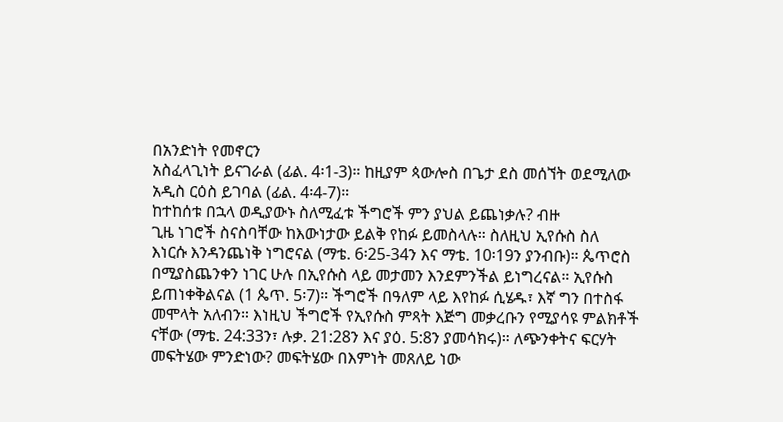በአንድነት የመኖርን
አስፈላጊነት ይናገራል (ፊል. 4፡1-3)። ከዚያም ጳውሎስ በጌታ ደስ መሰኘት ወደሚለው
አዲስ ርዕስ ይገባል (ፊል. 4፡4-7)።
ከተከሰቱ በኋላ ወዲያውኑ ስለሚፈቱ ችግሮች ምን ያህል ይጨነቃሉ? ብዙ
ጊዜ ነገሮች ስናስባቸው ከእውነታው ይልቅ የከፉ ይመስላሉ። ስለዚህ ኢየሱስ ስለ
እነርሱ እንዳንጨነቅ ነግሮናል (ማቴ. 6፡25-34ን እና ማቴ. 10፡19ን ያንብቡ)። ጴጥሮስ
በሚያስጨንቀን ነገር ሁሉ በኢየሱስ ላይ መታመን እንደምንችል ይነግረናል። ኢየሱስ
ይጠነቀቅልናል (1 ጴጥ. 5፡7)። ችግሮች በዓለም ላይ እየከፉ ሲሄዱ፣ እኛ ግን በተስፋ
መሞላት አለብን። እነዚህ ችግሮች የኢየሱስ ምጻት እጅግ መቃረቡን የሚያሳዩ ምልክቶች
ናቸው (ማቴ. 24:33ን፣ ሉቃ. 21:28ን እና ያዕ. 5:8ን ያመሳክሩ)። ለጭንቀትና ፍርሃት
መፍትሄው ምንድነው? መፍትሄው በእምነት መጸለይ ነው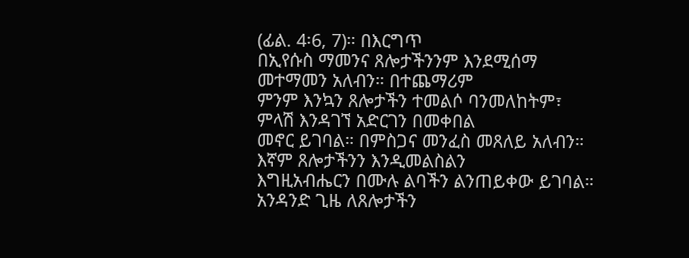(ፊል. 4፡6, 7)። በእርግጥ
በኢየሱስ ማመንና ጸሎታችንንም እንደሚሰማ መተማመን አለብን። በተጨማሪም
ምንም እንኳን ጸሎታችን ተመልሶ ባንመለከትም፣ ምላሽ እንዳገኘ አድርገን በመቀበል
መኖር ይገባል። በምስጋና መንፈስ መጸለይ አለብን። እኛም ጸሎታችንን እንዲመልስልን
እግዚአብሔርን በሙሉ ልባችን ልንጠይቀው ይገባል። አንዳንድ ጊዜ ለጸሎታችን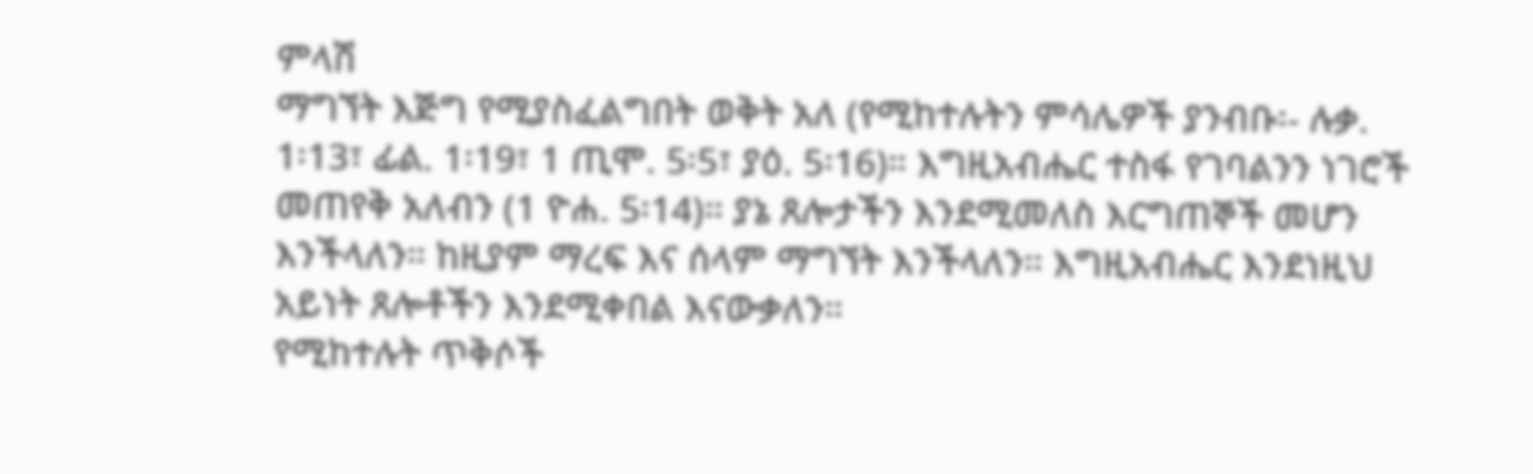ምላሽ
ማግኘት እጅግ የሚያስፈልግበት ወቅት አለ (የሚከተሉትን ምሳሌዎች ያንብቡ፡- ሉቃ.
1፡13፣ ፊል. 1፡19፣ 1 ጢሞ. 5፡5፣ ያዕ. 5፡16)። እግዚአብሔር ተስፋ የገባልንን ነገሮች
መጠየቅ አለብን (1 ዮሐ. 5፡14)። ያኔ ጸሎታችን እንደሚመለስ እርግጠኞች መሆን
እንችላለን። ከዚያም ማረፍ እና ሰላም ማግኘት እንችላለን። እግዚአብሔር እንደነዚህ
አይነት ጸሎቶችን እንደሚቀበል እናውቃለን።
የሚከተሉት ጥቅሶች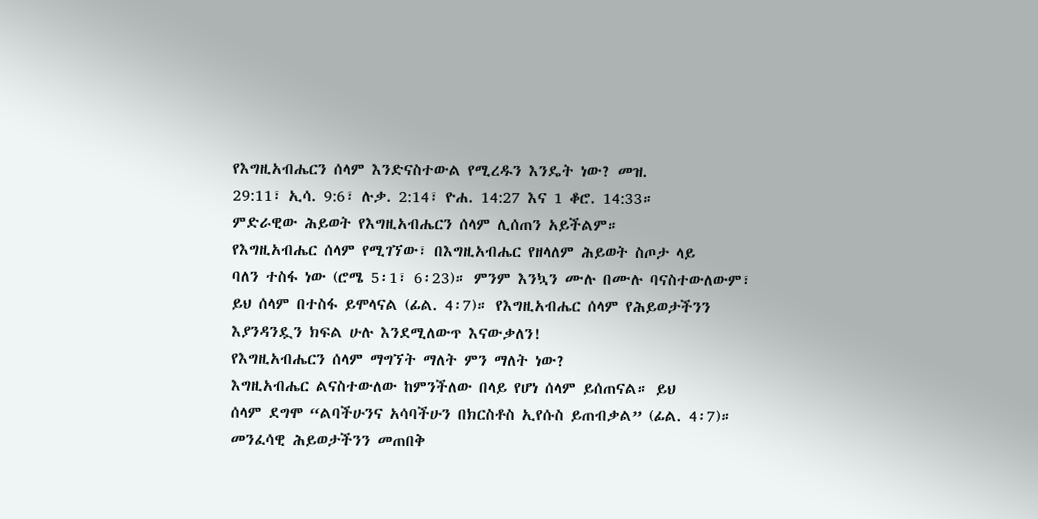የእግዚአብሔርን ሰላም እንድናስተውል የሚረዱን እንዴት ነው? መዝ.
29:11፣ ኢሳ. 9:6፣ ሉቃ. 2:14፣ ዮሐ. 14:27 እና 1 ቆሮ. 14:33።
ምድራዊው ሕይወት የእግዚአብሔርን ሰላም ሊሰጠን አይችልም።
የእግዚአብሔር ሰላም የሚገኘው፣ በእግዚአብሔር የዘላለም ሕይወት ስጦታ ላይ
ባለን ተስፋ ነው (ሮሜ 5፡1፣ 6፡23)። ምንም እንኳን ሙሉ በሙሉ ባናስተውለውም፣
ይህ ሰላም በተስፋ ይሞላናል (ፊል. 4፡7)። የእግዚአብሔር ሰላም የሕይወታችንን
እያንዳንዷን ክፍል ሁሉ እንደሚለውጥ እናውቃለን!
የእግዚአብሔርን ሰላም ማግኘት ማለት ምን ማለት ነው?
እግዚአብሔር ልናስተውለው ከምንችለው በላይ የሆነ ሰላም ይሰጠናል። ይህ
ሰላም ደግሞ “ልባችሁንና አሳባችሁን በክርስቶስ ኢየሱስ ይጠብቃል” (ፊል. 4፡7)።
መንፈሳዊ ሕይወታችንን መጠበቅ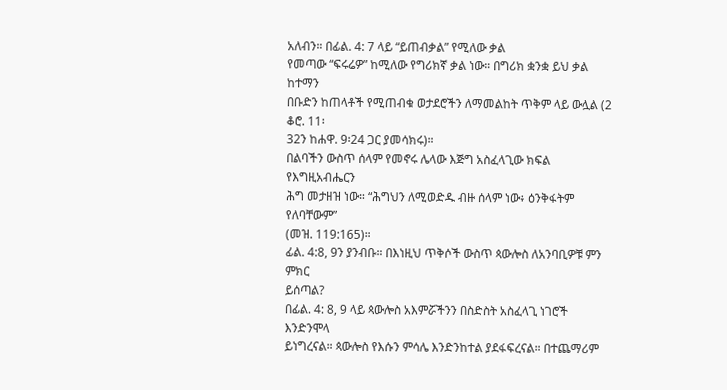አለብን። በፊል. 4: 7 ላይ “ይጠብቃል” የሚለው ቃል
የመጣው “ፍሩሬዎ” ከሚለው የግሪክኛ ቃል ነው። በግሪክ ቋንቋ ይህ ቃል ከተማን
በቡድን ከጠላቶች የሚጠብቁ ወታደሮችን ለማመልከት ጥቅም ላይ ውሏል (2 ቆሮ. 11፡
32ን ከሐዋ. 9፡24 ጋር ያመሳክሩ)።
በልባችን ውስጥ ሰላም የመኖሩ ሌላው እጅግ አስፈላጊው ክፍል የእግዚአብሔርን
ሕግ መታዘዝ ነው። “ሕግህን ለሚወድዱ ብዙ ሰላም ነው፥ ዕንቅፋትም የለባቸውም”
(መዝ. 119:165)።
ፊል. 4:8, 9ን ያንብቡ። በእነዚህ ጥቅሶች ውስጥ ጳውሎስ ለአንባቢዎቹ ምን ምክር
ይሰጣል?
በፊል. 4: 8, 9 ላይ ጳውሎስ አእምሯችንን በስድስት አስፈላጊ ነገሮች እንድንሞላ
ይነግረናል። ጳውሎስ የእሱን ምሳሌ እንድንከተል ያደፋፍረናል። በተጨማሪም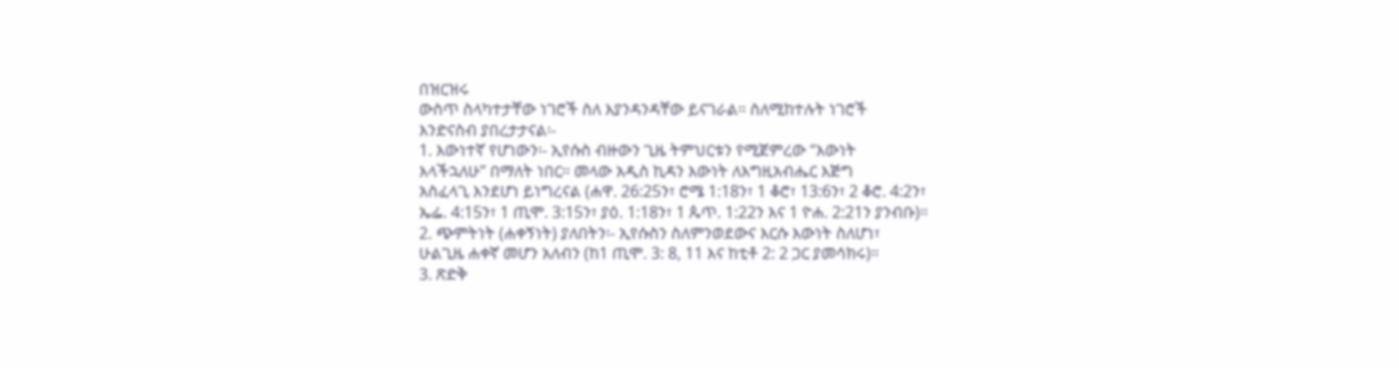በዝርዝሩ
ውስጥ ስላካተታቸው ነገሮች ስለ እያንዳንዳቸው ይናገራል። ስለሚከተሉት ነገሮች
እንድናስብ ያበረታታናል፡-
1. እውነተኛ የሆነውን፡- ኢየሱስ ብዙውን ጊዜ ትምህርቱን የሚጀምረው “እውነት
እላችኋለሁ” በማለት ነበር። መላው አዲስ ኪዳን እውነት ለእግዚአብሔር እጅግ
አስፈላጊ እንደሆነ ይነግረናል (ሐዋ. 26:25ን፣ ሮሜ 1:18ን፣ 1 ቆሮ፣ 13:6ን፣ 2 ቆሮ. 4:2ን፣
ኤፌ. 4:15ን፣ 1 ጢሞ. 3:15ን፣ ያዕ. 1:18ን፣ 1 ጴጥ. 1:22ን እና 1 ዮሐ. 2:21ን ያንብቡ)።
2. ጭምትነት (ሐቀኝነት) ያለበትን፡- ኢየሱስን ስለምንወደውና እርሱ እውነት ስለሆነ፣
ሁልጊዜ ሐቀኛ መሆን አለብን (ከ1 ጢሞ. 3: 8, 11 እና ከቲቶ 2: 2 ጋር ያመሳክሩ)።
3. ጽድቅ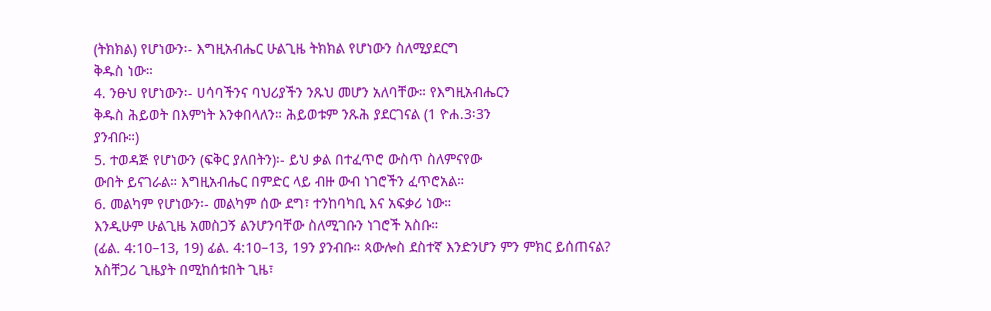(ትክክል) የሆነውን፡- እግዚአብሔር ሁልጊዜ ትክክል የሆነውን ስለሚያደርግ
ቅዱስ ነው።
4. ንፁህ የሆነውን፡- ሀሳባችንና ባህሪያችን ንጹህ መሆን አለባቸው። የእግዚአብሔርን
ቅዱስ ሕይወት በእምነት እንቀበላለን። ሕይወቱም ንጹሕ ያደርገናል (1 ዮሐ.3፡3ን
ያንብቡ።)
5. ተወዳጅ የሆነውን (ፍቅር ያለበትን)፡- ይህ ቃል በተፈጥሮ ውስጥ ስለምናየው
ውበት ይናገራል። እግዚአብሔር በምድር ላይ ብዙ ውብ ነገሮችን ፈጥሮአል።
6. መልካም የሆነውን፡- መልካም ሰው ደግ፣ ተንከባካቢ እና አፍቃሪ ነው።
እንዲሁም ሁልጊዜ አመስጋኝ ልንሆንባቸው ስለሚገቡን ነገሮች አስቡ።
(ፊል. 4:10–13, 19) ፊል. 4:10–13, 19ን ያንብቡ። ጳውሎስ ደስተኛ እንድንሆን ምን ምክር ይሰጠናል?
አስቸጋሪ ጊዜያት በሚከሰቱበት ጊዜ፣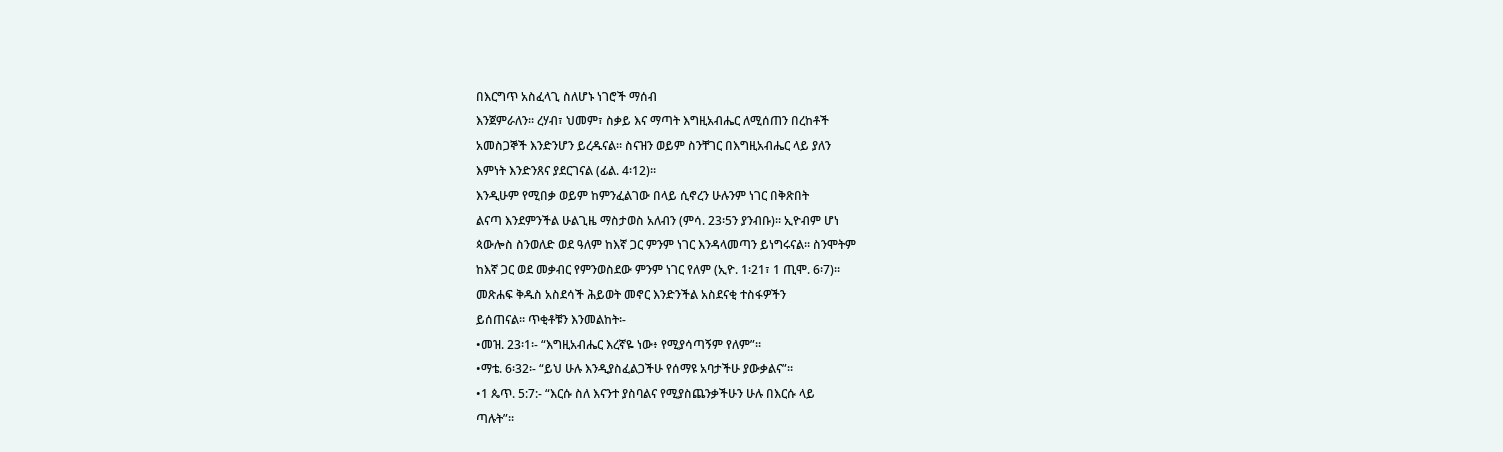በእርግጥ አስፈላጊ ስለሆኑ ነገሮች ማሰብ
እንጀምራለን። ረሃብ፣ ህመም፣ ስቃይ እና ማጣት እግዚአብሔር ለሚሰጠን በረከቶች
አመስጋኞች እንድንሆን ይረዱናል። ስናዝን ወይም ስንቸገር በእግዚአብሔር ላይ ያለን
እምነት እንድንጸና ያደርገናል (ፊል. 4፡12)።
እንዲሁም የሚበቃ ወይም ከምንፈልገው በላይ ሲኖረን ሁሉንም ነገር በቅጽበት
ልናጣ እንደምንችል ሁልጊዜ ማስታወስ አለብን (ምሳ. 23፡5ን ያንብቡ)። ኢዮብም ሆነ
ጳውሎስ ስንወለድ ወደ ዓለም ከእኛ ጋር ምንም ነገር እንዳላመጣን ይነግሩናል። ስንሞትም
ከእኛ ጋር ወደ መቃብር የምንወስደው ምንም ነገር የለም (ኢዮ. 1፡21፣ 1 ጢሞ. 6፡7)።
መጽሐፍ ቅዱስ አስደሳች ሕይወት መኖር እንድንችል አስደናቂ ተስፋዎችን
ይሰጠናል። ጥቂቶቹን እንመልከት፡-
•መዝ. 23፡1፡- “እግዚአብሔር እረኛዬ ነው፥ የሚያሳጣኝም የለም”።
•ማቴ. 6፡32፡- “ይህ ሁሉ እንዲያስፈልጋችሁ የሰማዩ አባታችሁ ያውቃልና”።
•1 ጴጥ. 5:7:- “እርሱ ስለ እናንተ ያስባልና የሚያስጨንቃችሁን ሁሉ በእርሱ ላይ
ጣሉት”።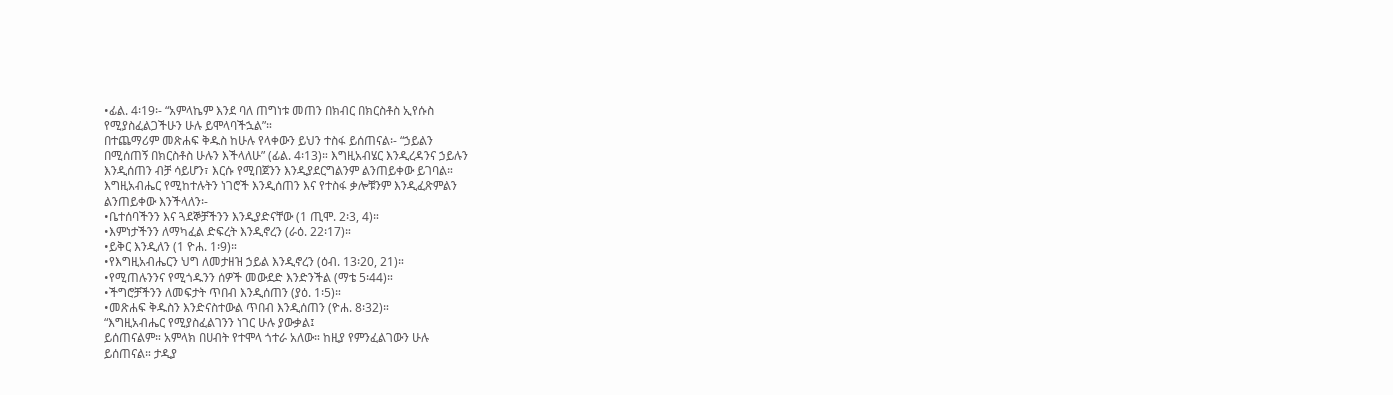•ፊል. 4፡19፡- “አምላኬም እንደ ባለ ጠግነቱ መጠን በክብር በክርስቶስ ኢየሱስ
የሚያስፈልጋችሁን ሁሉ ይሞላባችኋል”።
በተጨማሪም መጽሐፍ ቅዱስ ከሁሉ የላቀውን ይህን ተስፋ ይሰጠናል፡- “ኃይልን
በሚሰጠኝ በክርስቶስ ሁሉን እችላለሁ” (ፊል. 4፡13)። እግዚአብሄር እንዲረዳንና ኃይሉን
እንዲሰጠን ብቻ ሳይሆን፣ እርሱ የሚበጀንን እንዲያደርግልንም ልንጠይቀው ይገባል።
እግዚአብሔር የሚከተሉትን ነገሮች እንዲሰጠን እና የተስፋ ቃሎቹንም እንዲፈጽምልን
ልንጠይቀው እንችላለን፡-
•ቤተሰባችንን እና ጓደኞቻችንን እንዲያድናቸው (1 ጢሞ. 2፡3, 4)።
•እምነታችንን ለማካፈል ድፍረት እንዲኖረን (ራዕ. 22፡17)።
•ይቅር እንዲለን (1 ዮሐ. 1፡9)።
•የእግዚአብሔርን ህግ ለመታዘዝ ኃይል እንዲኖረን (ዕብ. 13፡20, 21)።
•የሚጠሉንንና የሚጎዱንን ሰዎች መውደድ እንድንችል (ማቴ 5፡44)።
•ችግሮቻችንን ለመፍታት ጥበብ እንዲሰጠን (ያዕ. 1፡5)።
•መጽሐፍ ቅዱስን እንድናስተውል ጥበብ እንዲሰጠን (ዮሐ. 8፡32)።
“እግዚአብሔር የሚያስፈልገንን ነገር ሁሉ ያውቃል፤
ይሰጠናልም። አምላክ በሀብት የተሞላ ጎተራ አለው። ከዚያ የምንፈልገውን ሁሉ
ይሰጠናል። ታዲያ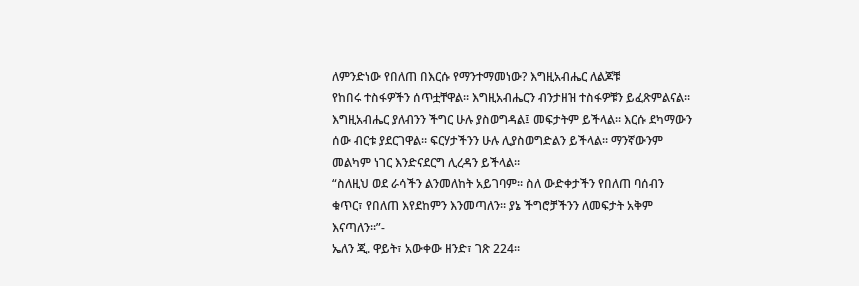ለምንድነው የበለጠ በእርሱ የማንተማመነው? እግዚአብሔር ለልጆቹ
የከበሩ ተስፋዎችን ሰጥቷቸዋል። እግዚአብሔርን ብንታዘዝ ተስፋዎቹን ይፈጽምልናል።
እግዚአብሔር ያለብንን ችግር ሁሉ ያስወግዳል፤ መፍታትም ይችላል። እርሱ ደካማውን
ሰው ብርቱ ያደርገዋል። ፍርሃታችንን ሁሉ ሊያስወግድልን ይችላል። ማንኛውንም
መልካም ነገር እንድናደርግ ሊረዳን ይችላል።
“ስለዚህ ወደ ራሳችን ልንመለከት አይገባም። ስለ ውድቀታችን የበለጠ ባሰብን
ቁጥር፣ የበለጠ እየደከምን እንመጣለን። ያኔ ችግሮቻችንን ለመፍታት አቅም እናጣለን።”-
ኤለን ጂ. ዋይት፣ አውቀው ዘንድ፣ ገጽ 224።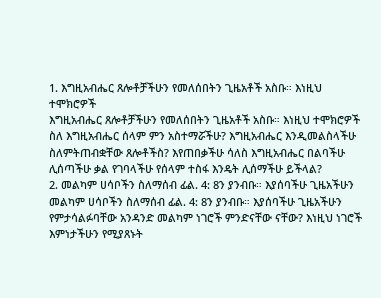1. እግዚአብሔር ጸሎቶቻችሁን የመለሰበትን ጊዜአቶች አስቡ። እነዚህ ተሞክሮዎች
እግዚአብሔር ጸሎቶቻችሁን የመለሰበትን ጊዜአቶች አስቡ። እነዚህ ተሞክሮዎች
ስለ እግዚአብሔር ሰላም ምን አስተማሯችሁ? እግዚአብሔር እንዲመልስላችሁ
ስለምትጠብቋቸው ጸሎቶችስ? እየጠበቃችሁ ሳለስ እግዚአብሔር በልባችሁ
ሊሰጣችሁ ቃል የገባላችሁ የሰላም ተስፋ እንዴት ሊሰማችሁ ይችላል?
2. መልካም ሀሳቦችን ስለማሰብ ፊል. 4: 8ን ያንብቡ። እያሰባችሁ ጊዜአችሁን
መልካም ሀሳቦችን ስለማሰብ ፊል. 4: 8ን ያንብቡ። እያሰባችሁ ጊዜአችሁን
የምታሳልፉባቸው አንዳንድ መልካም ነገሮች ምንድናቸው ናቸው? እነዚህ ነገሮች
እምነታችሁን የሚያጸኑት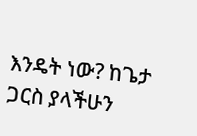እንዴት ነው? ከጌታ ጋርስ ያላችሁን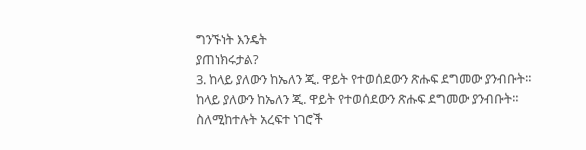ግንኙነት እንዴት
ያጠነክሩታል?
3. ከላይ ያለውን ከኤለን ጂ. ዋይት የተወሰደውን ጽሑፍ ደግመው ያንብቡት።
ከላይ ያለውን ከኤለን ጂ. ዋይት የተወሰደውን ጽሑፍ ደግመው ያንብቡት።
ስለሚከተሉት አረፍተ ነገሮች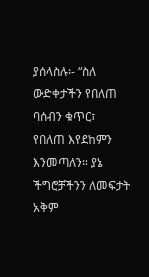ያሰላስሉ፡- “ስለ ውድቀታችን የበለጠ ባሰብን ቁጥር፣
የበለጠ እየደከምን እንመጣለን። ያኔ ችግሮቻችንን ለመፍታት አቅም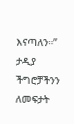እናጣለን።”
ታዲያ ችግሮቻችንን ለመፍታት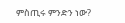ምስጢሩ ምንድን ነው?